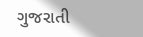ગુજરાતી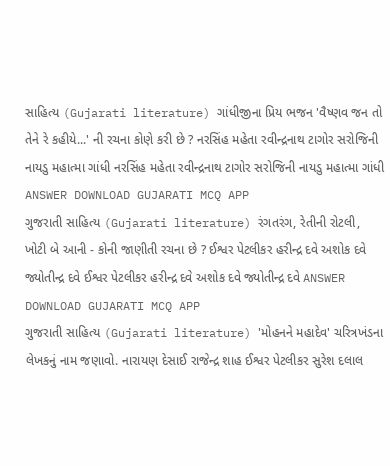સાહિત્ય (Gujarati literature) ગાંધીજીના પ્રિય ભજન 'વૈષ્ણવ જન તો તેને રે કહીયે...' ની રચના કોણે કરી છે ? નરસિંહ મહેતા રવીન્દ્રનાથ ટાગોર સરોજિની નાયડુ મહાત્મા ગાંધી નરસિંહ મહેતા રવીન્દ્રનાથ ટાગોર સરોજિની નાયડુ મહાત્મા ગાંધી ANSWER DOWNLOAD GUJARATI MCQ APP
ગુજરાતી સાહિત્ય (Gujarati literature) રંગતરંગ, રેતીની રોટલી, ખોટી બે આની - કોની જાણીતી રચના છે ? ઈશ્વર પેટલીકર હરીન્દ્ર દવે અશોક દવે જ્યોતીન્દ્ર દવે ઈશ્વર પેટલીકર હરીન્દ્ર દવે અશોક દવે જ્યોતીન્દ્ર દવે ANSWER DOWNLOAD GUJARATI MCQ APP
ગુજરાતી સાહિત્ય (Gujarati literature) 'મોહનને મહાદેવ' ચરિત્રખંડના લેખકનું નામ જણાવો. નારાયણ દેસાઈ રાજેન્દ્ર શાહ ઈશ્વર પેટલીકર સુરેશ દલાલ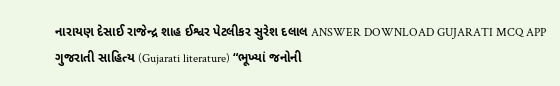નારાયણ દેસાઈ રાજેન્દ્ર શાહ ઈશ્વર પેટલીકર સુરેશ દલાલ ANSWER DOWNLOAD GUJARATI MCQ APP
ગુજરાતી સાહિત્ય (Gujarati literature) “ભૂખ્યાં જનોની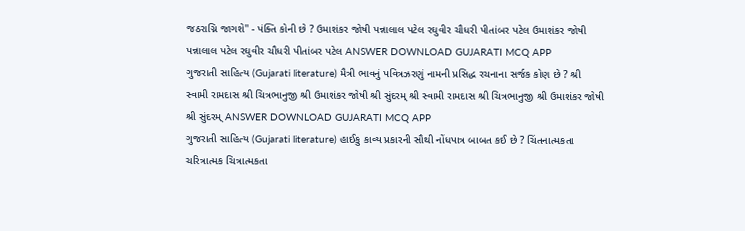જઠરાગ્નિ જાગશે'' - પંક્તિ કોની છે ? ઉમાશંકર જોષી પન્નાલાલ પટેલ રઘુવીર ચૌધરી પીતાંબર પટેલ ઉમાશંકર જોષી પન્નાલાલ પટેલ રઘુવીર ચૌધરી પીતાંબર પટેલ ANSWER DOWNLOAD GUJARATI MCQ APP
ગુજરાતી સાહિત્ય (Gujarati literature) મૈત્રી ભાવનું પવિત્રઝરણું નામની પ્રસિદ્ધ રચનાના સર્જક કોણ છે ? શ્રી સ્વામી રામદાસ શ્રી ચિત્રભાનુજી શ્રી ઉમાશંકર જોષી શ્રી સુંદરમ્ શ્રી સ્વામી રામદાસ શ્રી ચિત્રભાનુજી શ્રી ઉમાશંકર જોષી શ્રી સુંદરમ્ ANSWER DOWNLOAD GUJARATI MCQ APP
ગુજરાતી સાહિત્ય (Gujarati literature) હાઈકુ કાવ્ય પ્રકારની સૌથી નોંધપાત્ર બાબત કઈ છે ? ચિંતનાત્મકતા ચરિત્રાત્મક ચિત્રાત્મકતા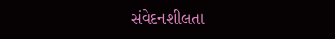સંવેદનશીલતા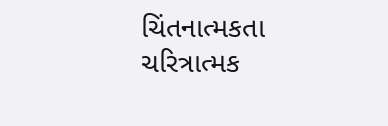ચિંતનાત્મકતા ચરિત્રાત્મક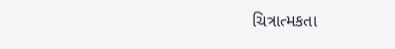ચિત્રાત્મકતા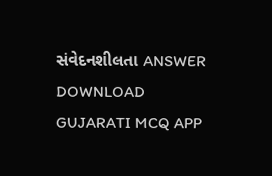સંવેદનશીલતા ANSWER DOWNLOAD GUJARATI MCQ APP